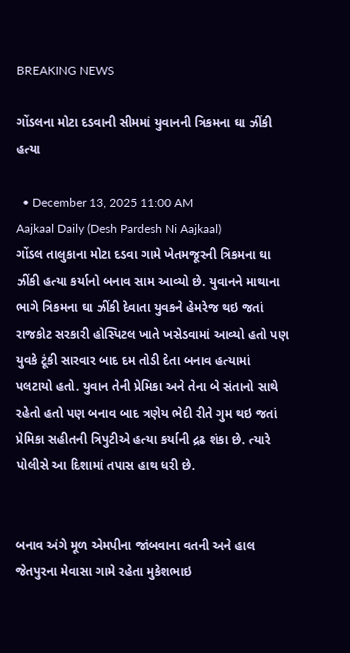BREAKING NEWS

ગોંડલના મોટા દડવાની સીમમાં યુવાનની ત્રિકમના ઘા ઝીંકી હત્યા

  • December 13, 2025 11:00 AM
Aajkaal Daily (Desh Pardesh Ni Aajkaal)
ગોંડલ તાલુકાના મોટા દડવા ગામે ખેતમજૂરની ત્રિકમના ઘા ઝીંકી હત્યા કર્યાનો બનાવ સામ આવ્યો છે. યુવાનને માથાના ભાગે ત્રિકમના ઘા ઝીંકી દેવાતા યુવકને હેમરેજ થઇ જતાં રાજકોટ સરકારી હોસ્પિટલ ખાતે ખસેડવામાં આવ્યો હતો પણ યુવકે ટૂંકી સારવાર બાદ દમ તોડી દેતા બનાવ હત્યામાં પલટાયો હતો. યુવાન તેની પ્રેમિકા અને તેના બે સંતાનો સાથે રહેતો હતો પણ બનાવ બાદ ત્રણેય ભેદી રીતે ગુમ થઇ જતાં પ્રેમિકા સહીતની ત્રિપુટીએ હત્યા કર્યાની દ્રઢ શંકા છે. ત્યારે પોલીસે આ દિશામાં તપાસ હાથ ધરી છે.


બનાવ અંગે મૂળ એમપીના જાંબવાના વતની અને હાલ જેતપુરના મેવાસા ગામે રહેતા મુકેશભાઇ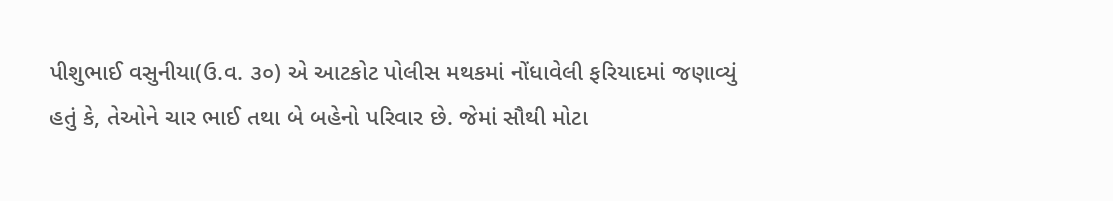પીશુભાઈ વસુનીયા(ઉ.વ. ૩૦) એ આટકોટ પોલીસ મથકમાં નોંધાવેલી ફરિયાદમાં જણાવ્યું હતું કે, તેઓને ચાર ભાઈ તથા બે બહેનો પરિવાર છે. જેમાં સૌથી મોટા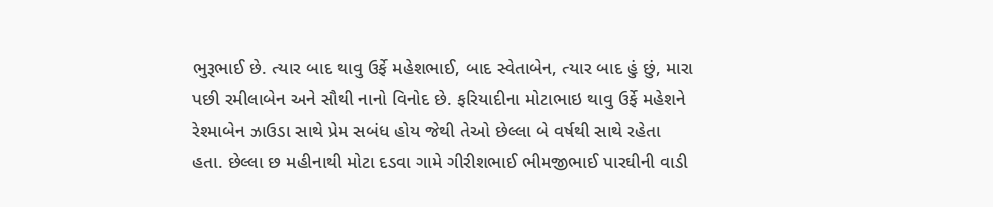ભુરૂભાઈ છે. ત્યાર બાદ થાવુ ઉર્ફે મહેશભાઈ, બાદ સ્વેતાબેન, ત્યાર બાદ હું છું, મારા પછી રમીલાબેન અને સૌથી નાનો વિનોદ છે. ફરિયાદીના મોટાભાઇ થાવુ ઉર્ફે મહેશને રેશ્માબેન ઝાઉડા સાથે પ્રેમ સબંધ હોય જેથી તેઓ છેલ્લા બે વર્ષથી સાથે રહેતા હતા. છેલ્લા છ મહીનાથી મોટા દડવા ગામે ગીરીશભાઈ ભીમજીભાઈ પારઘીની વાડી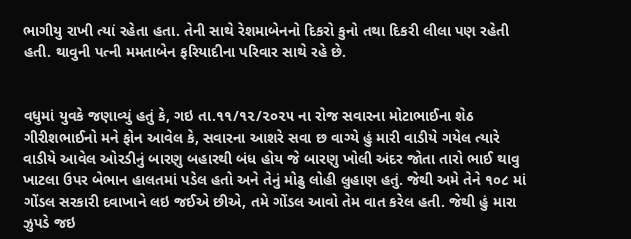ભાગીયુ રાખી ત્યાં રહેતા હતા. તેની સાથે રેશમાબેનનો દિકરો કુનો તથા દિકરી લીલા પણ રહેતી હતી. થાવુની પત્ની મમતાબેન ફરિયાદીના પરિવાર સાથે રહે છે.


વધુમાં યુવકે જણાવ્યું હતું કે, ગઇ તા.૧૧/૧૨/૨૦૨૫ ના રોજ સવારના મોટાભાઈના શેઠ ગીરીશભાઈનો મને ફોન આવેલ કે, સવારના આશરે સવા છ વાગ્યે હું મારી વાડીયે ગયેલ ત્યારે વાડીયે આવેલ ઓરડીનું બારણુ બહારથી બંધ હોય જે બારણુ ખોલી અંદર જોતા તારો ભાઈ થાવુ ખાટલા ઉપર બેભાન હાલતમાં પડેલ હતો અને તેનું મોઢુ લોહી લુહાણ હતું. જેથી અમે તેને ૧૦૮ માં ગોંડલ સરકારી દવાખાને લઇ જઈએ છીએ, તમે ગોંડલ આવો તેમ વાત કરેલ હતી. જેથી હું મારા ઝુપડે જઇ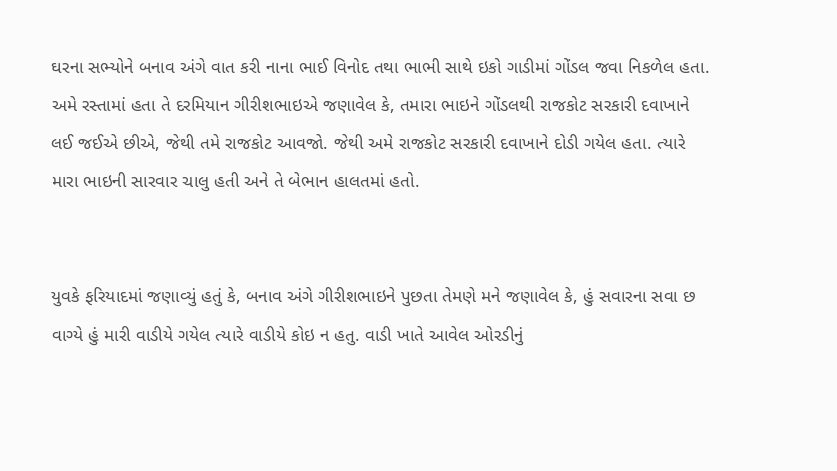ઘરના સભ્યોને બનાવ અંગે વાત કરી નાના ભાઈ વિનોદ તથા ભાભી સાથે ઇકો ગાડીમાં ગોંડલ જવા નિકળેલ હતા. અમે રસ્તામાં હતા તે દરમિયાન ગીરીશભાઇએ જણાવેલ કે, તમારા ભાઇને ગોંડલથી રાજકોટ સરકારી દવાખાને લઈ જઈએ છીએ, જેથી તમે રાજકોટ આવજો. જેથી અમે રાજકોટ સરકારી દવાખાને દોડી ગયેલ હતા. ત્યારે મારા ભાઇની સારવાર ચાલુ હતી અને તે બેભાન હાલતમાં હતો.


યુવકે ફરિયાદમાં જણાવ્યું હતું કે, બનાવ અંગે ગીરીશભાઇને પુછતા તેમણે મને જણાવેલ કે, હું સવારના સવા છ વાગ્યે હું મારી વાડીયે ગયેલ ત્યારે વાડીયે કોઇ ન હતુ. વાડી ખાતે આવેલ ઓરડીનું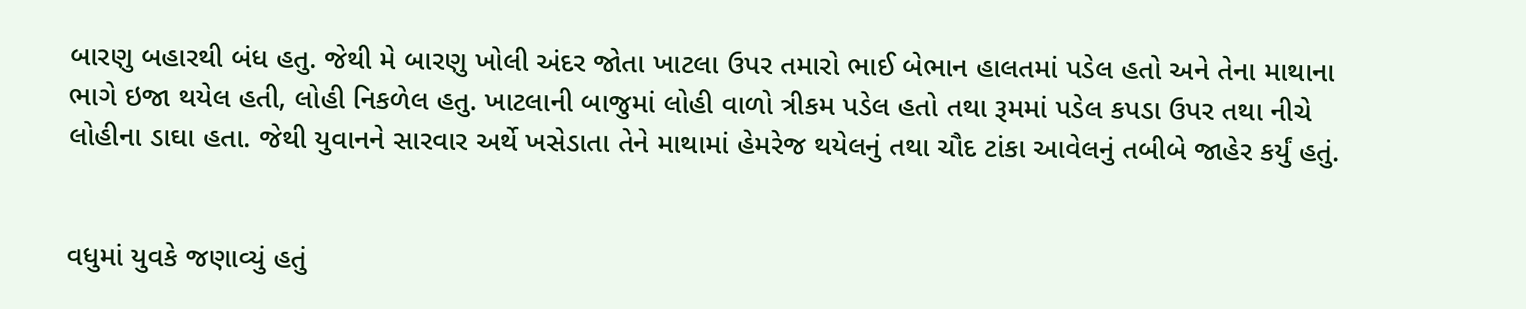બારણુ બહારથી બંધ હતુ. જેથી મે બારણુ ખોલી અંદર જોતા ખાટલા ઉપર તમારો ભાઈ બેભાન હાલતમાં પડેલ હતો અને તેના માથાના ભાગે ઇજા થયેલ હતી, લોહી નિકળેલ હતુ. ખાટલાની બાજુમાં લોહી વાળો ત્રીકમ પડેલ હતો તથા રૂમમાં પડેલ કપડા ઉપર તથા નીચે લોહીના ડાઘા હતા. જેથી યુવાનને સારવાર અર્થે ખસેડાતા તેને માથામાં હેમરેજ થયેલનું તથા ચૌદ ટાંકા આવેલનું તબીબે જાહેર કર્યું હતું.


વધુમાં યુવકે જણાવ્યું હતું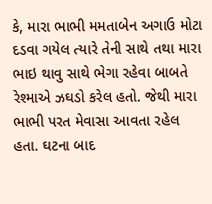કે, મારા ભાભી મમતાબેન અગાઉ મોટા દડવા ગયેલ ત્યારે તેની સાથે તથા મારા ભાઇ થાવુ સાથે ભેગા રહેવા બાબતે રેશ્માએ ઝઘડો કરેલ હતો. જેથી મારા ભાભી પરત મેવાસા આવતા રહેલ હતા. ઘટના બાદ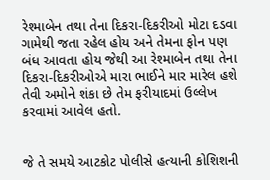રેશ્માબેન તથા તેના દિકરા-દિકરીઓ મોટા દડવા ગામેથી જતા રહેલ હોય અને તેમના ફોન પણ બંધ આવતા હોય જેથી આ રેશ્માબેન તથા તેના દિકરા-દિકરીઓએ મારા ભાઈને માર મારેલ હશે તેવી અમોને શંકા છે તેમ ફરીયાદમાં ઉલ્લેખ કરવામાં આવેલ હતો.


જે તે સમયે આટકોટ પોલીસે હત્યાની કોશિશની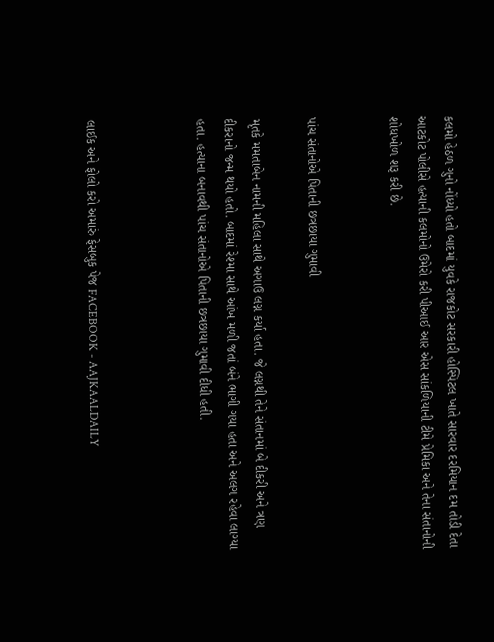કલમો હેઠળ ગુનો નોંધ્યો હતો બાદમાં યુવકે રાજકોટ સરકારી હોસ્પિટલ ખાતે સારવાર દરમિયાન દમ તોડી દેતા આટકોટ પોલીસે હત્યાની કલમોનો ઉમેરો કરી પીઆઈ આર એસ સાંકળિયાની ટીમે પ્રેમિકા અને તેના સંતાનોની શોધખોળ શરૂ કરી છે.


પાંચ સંતાનોએ પિતાની છત્રછાયા ગુમાવી

મૃતકે મમતાબેન નામની મહિલા સાથે અગાઉ લગ્ન કર્યા હતા. જે લગ્નથી તેને સંતાનમાં બે દીકરી અને ત્રણ દીકરાનો જન્મ થયો હતો. બાદમાં રેશ્મા સાથે આંખ મળી જતાં બંને ભાગી ગયા હતા અને અલગ રહેવા લાગ્યા હતા. હત્યાના બનાવથી પાંચ સંતાનોએ પિતાની છત્રછાયા ગુમાવી દીધી હતી.



લાઈક અને ફોલો કરો અમારું ફેસબુક પેજ FACEBOOK - AAJKAALDAILY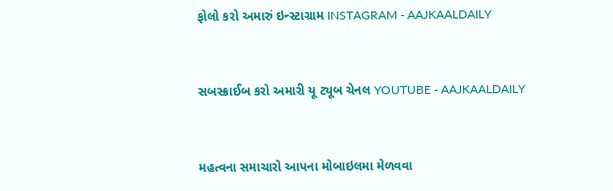ફોલો કરો અમારું ઇન્સ્ટાગ્રામ INSTAGRAM - AAJKAALDAILY


સબસ્ક્રાઈબ કરો અમારી યૂ ટ્યૂબ ચેનલ YOUTUBE - AAJKAALDAILY


મહત્વના સમાચારો આપના મોબાઇલમા મેળવવા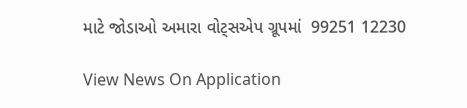માટે જોડાઓ અમારા વોટ્સએપ ગ્રૂપમાં  99251 12230

View News On Application